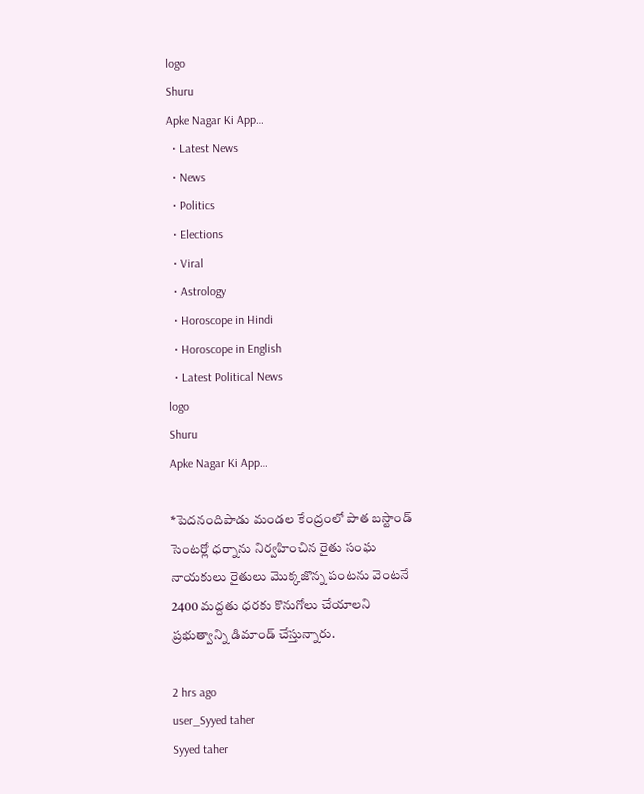logo
Shuru
Apke Nagar Ki App…
  • Latest News
  • News
  • Politics
  • Elections
  • Viral
  • Astrology
  • Horoscope in Hindi
  • Horoscope in English
  • Latest Political News
logo
Shuru
Apke Nagar Ki App…

*పెదనందిపాడు మండల కేంద్రంలో పాత బస్టాండ్ సెంటర్లో ధర్నాను నిర్వహించిన రైతు సంఘ నాయకులు రైతులు మొక్కజొన్న పంటను వెంటనే 2400 మద్దతు ధరకు కొనుగోలు చేయాలని ప్రభుత్వాన్ని డిమాండ్ చేస్తున్నారు.

2 hrs ago
user_Syyed taher
Syyed taher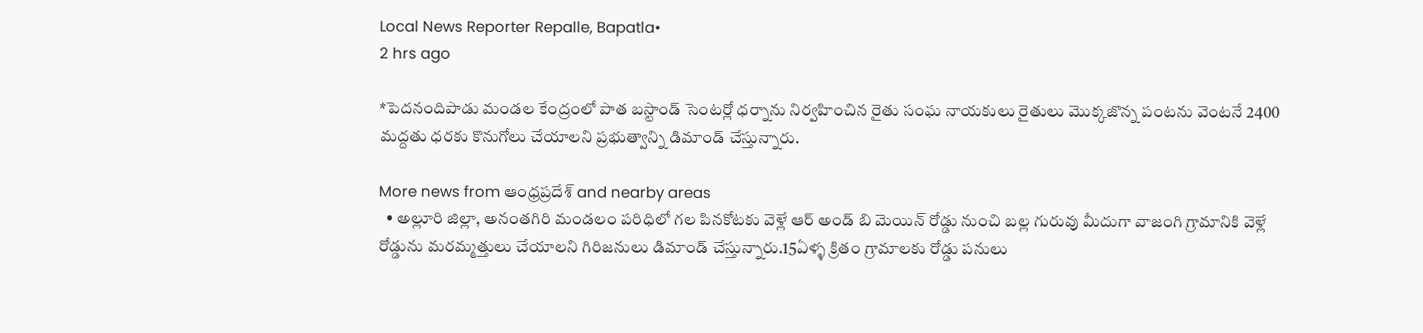Local News Reporter Repalle, Bapatla•
2 hrs ago

*పెదనందిపాడు మండల కేంద్రంలో పాత బస్టాండ్ సెంటర్లో ధర్నాను నిర్వహించిన రైతు సంఘ నాయకులు రైతులు మొక్కజొన్న పంటను వెంటనే 2400 మద్దతు ధరకు కొనుగోలు చేయాలని ప్రభుత్వాన్ని డిమాండ్ చేస్తున్నారు.

More news from ఆంధ్రప్రదేశ్ and nearby areas
  • అల్లూరి జిల్లా, అనంతగిరి మండలం పరిధిలో గల పినకోటకు వెళ్లే ఆర్ అండ్ బి మెయిన్ రోడ్డు నుంచి బల్ల గురువు మీదుగా వాజంగి గ్రామానికి వెళ్లే రోడ్డును మరమ్మత్తులు చేయాలని గిరిజనులు డిమాండ్ చేస్తున్నారు.15ఏళ్ళ క్రితం గ్రామాలకు రోడ్డు పనులు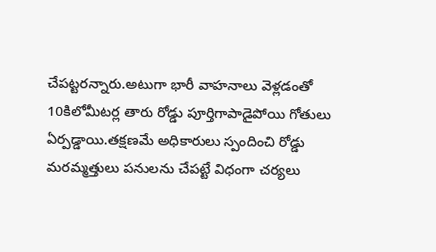చేపట్టరన్నారు.అటుగా భారీ వాహనాలు వెళ్లడంతో 10కిలోమీటర్ల తారు రోడ్డు పూర్తిగాపాడైపోయి గోతులు ఏర్పడ్డాయి.తక్షణమే అధికారులు స్పందించి రోడ్డు మరమ్మత్తులు పనులను చేపట్టే విధంగా చర్యలు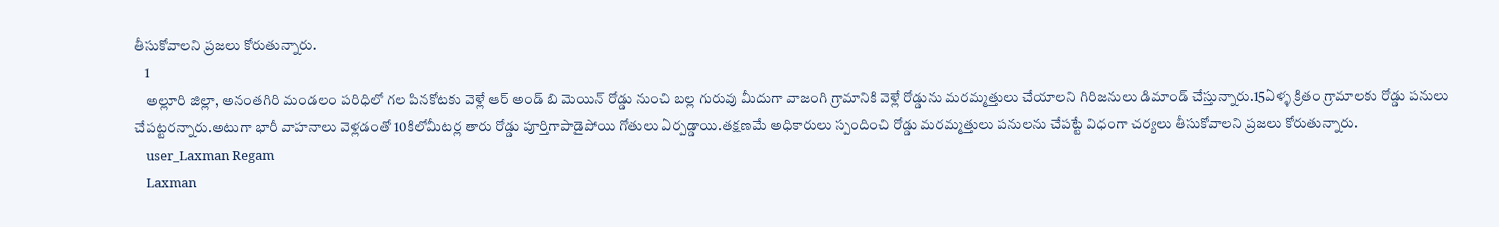తీసుకోవాలని ప్రజలు కోరుతున్నారు.
    1
    అల్లూరి జిల్లా, అనంతగిరి మండలం పరిధిలో గల పినకోటకు వెళ్లే ఆర్ అండ్ బి మెయిన్ రోడ్డు నుంచి బల్ల గురువు మీదుగా వాజంగి గ్రామానికి వెళ్లే రోడ్డును మరమ్మత్తులు చేయాలని గిరిజనులు డిమాండ్ చేస్తున్నారు.15ఏళ్ళ క్రితం గ్రామాలకు రోడ్డు పనులు చేపట్టరన్నారు.అటుగా భారీ వాహనాలు వెళ్లడంతో 10కిలోమీటర్ల తారు రోడ్డు పూర్తిగాపాడైపోయి గోతులు ఏర్పడ్డాయి.తక్షణమే అధికారులు స్పందించి రోడ్డు మరమ్మత్తులు పనులను చేపట్టే విధంగా చర్యలు తీసుకోవాలని ప్రజలు కోరుతున్నారు.
    user_Laxman Regam
    Laxman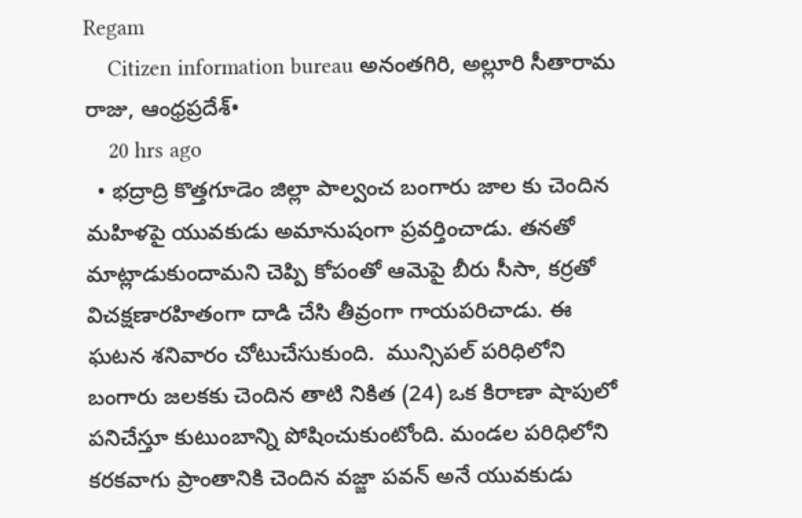Regam
    Citizen information bureau అనంతగిరి, అల్లూరి సీతారామ రాజు, ఆంధ్రప్రదేశ్•
    20 hrs ago
  • భద్రాద్రి కొత్తగూడెం జిల్లా పాల్వంచ బంగారు జాల కు చెందిన మహిళపై యువకుడు అమానుషంగా ప్రవర్తించాడు. తనతో మాట్లాడుకుందామని చెప్పి కోపంతో ఆమెపై బీరు సీసా, కర్రతో విచక్షణారహితంగా దాడి చేసి తీవ్రంగా గాయపరిచాడు. ఈ ఘటన శనివారం చోటుచేసుకుంది.  మున్సిపల్ పరిధిలోని బంగారు జలకకు చెందిన తాటి నికిత (24) ఒక కిరాణా షాపులో పనిచేస్తూ కుటుంబాన్ని పోషించుకుంటోంది. మండల పరిధిలోని కరకవాగు ప్రాంతానికి చెందిన వజ్జా పవన్ అనే యువకుడు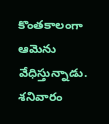కొంతకాలంగా ఆమెను వేధిస్తున్నాడు. శనివారం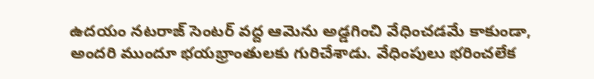ఉదయం నటరాజ్ సెంటర్ వద్ద ఆమెను అడ్డగించి వేధించడమే కాకుండా, అందరి ముందూ భయభ్రాంతులకు గురిచేశాడు. వేధింపులు భరించలేక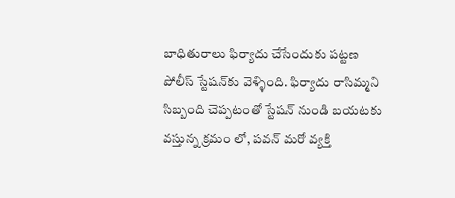బాధితురాలు ఫిర్యాదు చేసేందుకు పట్టణ పోలీస్ స్టేషన్‌కు వెళ్ళింది. ఫిర్యాదు రాసిమ్మని సిబ్బంది చెప్పటంతో స్టేషన్ నుండి బయటకు వస్తున్న క్రమం లో, పవన్ మరో వ్యక్తి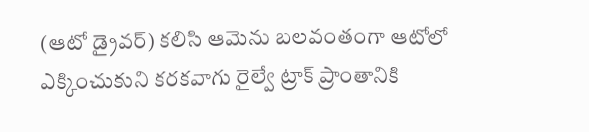(ఆటో డ్రైవర్) కలిసి ఆమెను బలవంతంగా ఆటోలో ఎక్కించుకుని కరకవాగు రైల్వే ట్రాక్ ప్రాంతానికి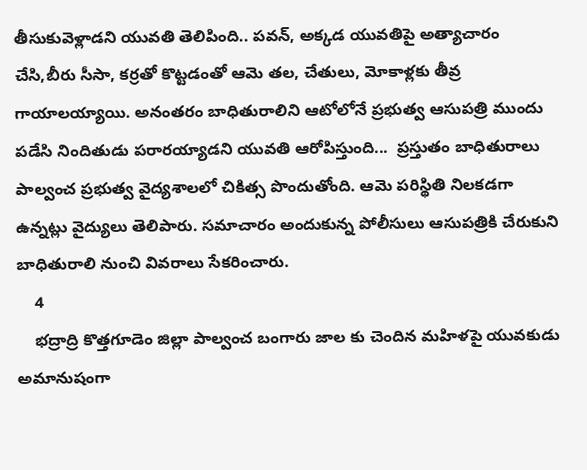తీసుకువెళ్లాడని యువతి తెలిపింది.. పవన్, అక్కడ యువతిపై అత్యాచారం చేసి,బీరు సీసా, కర్రతో కొట్టడంతో ఆమె తల, చేతులు, మోకాళ్లకు తీవ్ర గాయాలయ్యాయి. అనంతరం బాధితురాలిని ఆటోలోనే ప్రభుత్వ ఆసుపత్రి ముందు పడేసి నిందితుడు పరారయ్యాడని యువతి ఆరోపిస్తుంది...  ప్రస్తుతం బాధితురాలు పాల్వంచ ప్రభుత్వ వైద్యశాలలో చికిత్స పొందుతోంది. ఆమె పరిస్థితి నిలకడగా ఉన్నట్లు వైద్యులు తెలిపారు. సమాచారం అందుకున్న పోలీసులు ఆసుపత్రికి చేరుకుని బాధితురాలి నుంచి వివరాలు సేకరించారు.
    4
    భద్రాద్రి కొత్తగూడెం జిల్లా పాల్వంచ బంగారు జాల కు చెందిన మహిళపై యువకుడు అమానుషంగా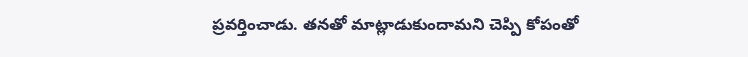ప్రవర్తించాడు. తనతో మాట్లాడుకుందామని చెప్పి కోపంతో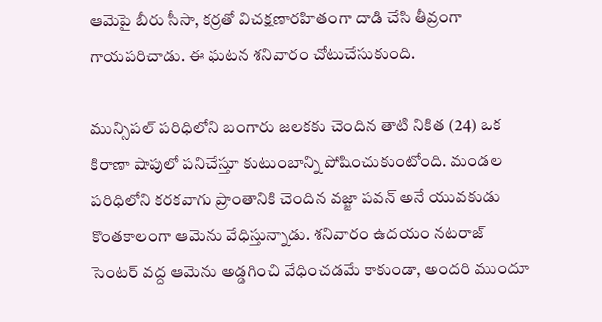ఆమెపై బీరు సీసా, కర్రతో విచక్షణారహితంగా దాడి చేసి తీవ్రంగా గాయపరిచాడు. ఈ ఘటన శనివారం చోటుచేసుకుంది.

మున్సిపల్ పరిధిలోని బంగారు జలకకు చెందిన తాటి నికిత (24) ఒక కిరాణా షాపులో పనిచేస్తూ కుటుంబాన్ని పోషించుకుంటోంది. మండల పరిధిలోని కరకవాగు ప్రాంతానికి చెందిన వజ్జా పవన్ అనే యువకుడు కొంతకాలంగా ఆమెను వేధిస్తున్నాడు. శనివారం ఉదయం నటరాజ్ సెంటర్ వద్ద ఆమెను అడ్డగించి వేధించడమే కాకుండా, అందరి ముందూ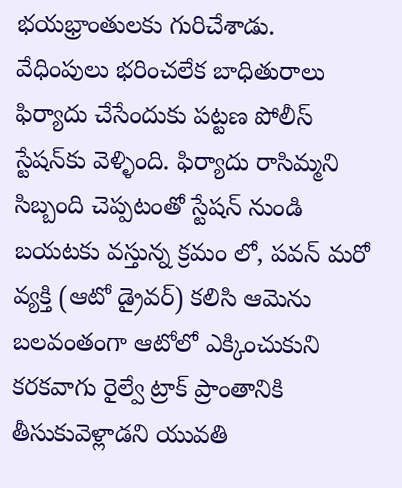భయభ్రాంతులకు గురిచేశాడు.
వేధింపులు భరించలేక బాధితురాలు ఫిర్యాదు చేసేందుకు పట్టణ పోలీస్ స్టేషన్‌కు వెళ్ళింది. ఫిర్యాదు రాసిమ్మని సిబ్బంది చెప్పటంతో స్టేషన్ నుండి బయటకు వస్తున్న క్రమం లో, పవన్ మరో వ్యక్తి (ఆటో డ్రైవర్) కలిసి ఆమెను బలవంతంగా ఆటోలో ఎక్కించుకుని కరకవాగు రైల్వే ట్రాక్ ప్రాంతానికి తీసుకువెళ్లాడని యువతి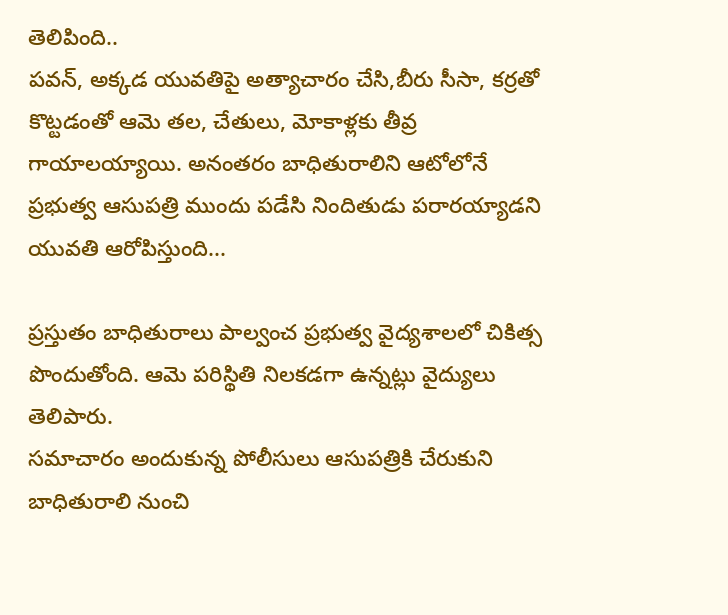తెలిపింది..
పవన్, అక్కడ యువతిపై అత్యాచారం చేసి,బీరు సీసా, కర్రతో కొట్టడంతో ఆమె తల, చేతులు, మోకాళ్లకు తీవ్ర గాయాలయ్యాయి. అనంతరం బాధితురాలిని ఆటోలోనే ప్రభుత్వ ఆసుపత్రి ముందు పడేసి నిందితుడు పరారయ్యాడని యువతి ఆరోపిస్తుంది...

ప్రస్తుతం బాధితురాలు పాల్వంచ ప్రభుత్వ వైద్యశాలలో చికిత్స పొందుతోంది. ఆమె పరిస్థితి నిలకడగా ఉన్నట్లు వైద్యులు తెలిపారు.
సమాచారం అందుకున్న పోలీసులు ఆసుపత్రికి చేరుకుని బాధితురాలి నుంచి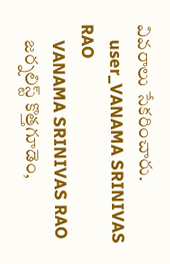వివరాలు సేకరించారు.
    user_VANAMA SRINIVAS RAO
    VANAMA SRINIVAS RAO
    జర్నలిస్ట్ కొత్తగూడెం,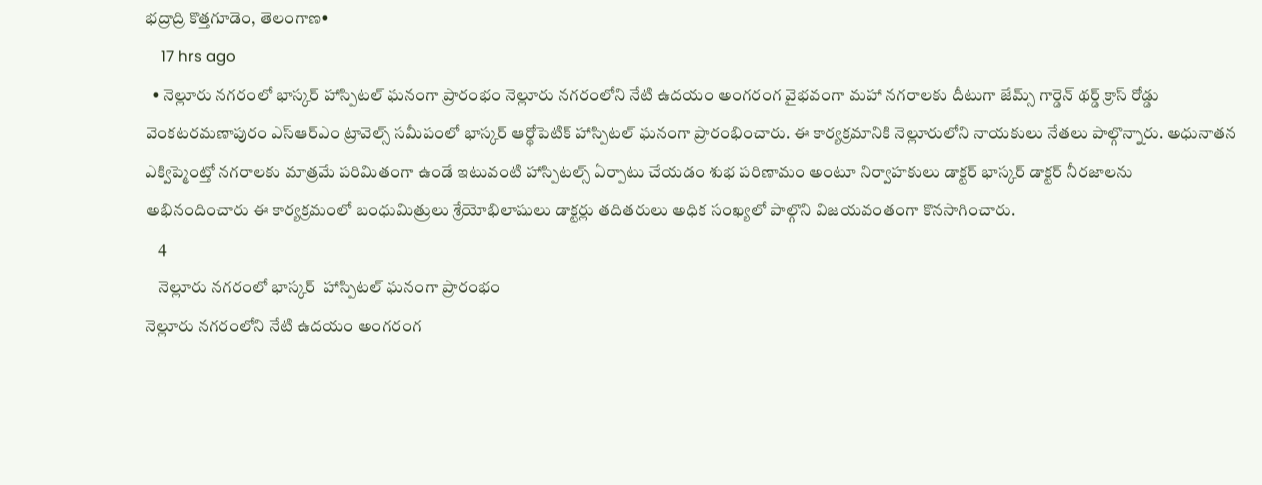భద్రాద్రి కొత్తగూడెం, తెలంగాణ•
    17 hrs ago
  • నెల్లూరు నగరంలో భాస్కర్ హాస్పిటల్ ఘనంగా ప్రారంభం నెల్లూరు నగరంలోని నేటి ఉదయం అంగరంగ వైభవంగా మహా నగరాలకు దీటుగా జేమ్స్ గార్డెన్ థర్డ్ క్రాస్ రోడ్డు వెంకటరమణాపురం ఎస్ఆర్ఎం ట్రావెల్స్ సమీపంలో భాస్కర్ ఆర్థోపెటిక్ హాస్పిటల్ ఘనంగా ప్రారంభించారు. ఈ కార్యక్రమానికి నెల్లూరులోని నాయకులు నేతలు పాల్గొన్నారు. అధునాతన ఎక్విప్మెంట్తో నగరాలకు మాత్రమే పరిమితంగా ఉండే ఇటువంటి హాస్పిటల్స్ ఏర్పాటు చేయడం శుభ పరిణామం అంటూ నిర్వాహకులు డాక్టర్ భాస్కర్ డాక్టర్ నీరజాలను అభినందించారు ఈ కార్యక్రమంలో బంధుమిత్రులు శ్రేయోభిలాషులు డాక్టర్లు తదితరులు అధిక సంఖ్యలో పాల్గొని విజయవంతంగా కొనసాగించారు.
    4
    నెల్లూరు నగరంలో భాస్కర్  హాస్పిటల్ ఘనంగా ప్రారంభం
నెల్లూరు నగరంలోని నేటి ఉదయం అంగరంగ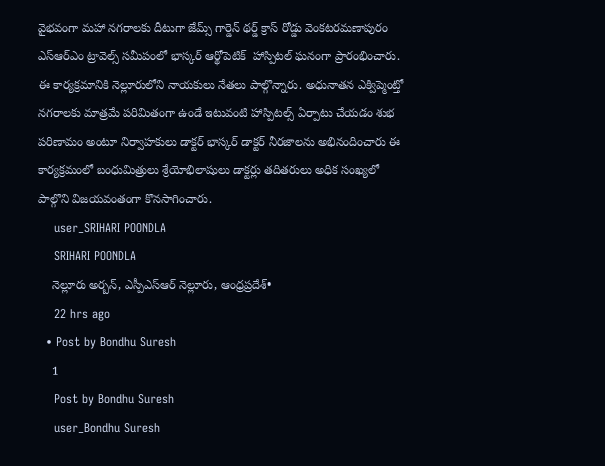వైభవంగా మహా నగరాలకు దీటుగా జేమ్స్ గార్డెన్ థర్డ్ క్రాస్ రోడ్డు వెంకటరమణాపురం ఎస్ఆర్ఎం ట్రావెల్స్ సమీపంలో భాస్కర్ ఆర్థోపెటిక్  హాస్పిటల్ ఘనంగా ప్రారంభించారు. ఈ కార్యక్రమానికి నెల్లూరులోని నాయకులు నేతలు పాల్గొన్నారు. అధునాతన ఎక్విప్మెంట్తో నగరాలకు మాత్రమే పరిమితంగా ఉండే ఇటువంటి హాస్పిటల్స్ ఏర్పాటు చేయడం శుభ పరిణామం అంటూ నిర్వాహకులు డాక్టర్ భాస్కర్ డాక్టర్ నీరజాలను అభినందించారు ఈ కార్యక్రమంలో బంధుమిత్రులు శ్రేయోభిలాషులు డాక్టర్లు తదితరులు అధిక సంఖ్యలో పాల్గొని విజయవంతంగా కొనసాగించారు.
    user_SRIHARI POONDLA
    SRIHARI POONDLA
    నెల్లూరు అర్బన్, ఎస్పీఎస్ఆర్ నెల్లూరు, ఆంధ్రప్రదేశ్•
    22 hrs ago
  • Post by Bondhu Suresh
    1
    Post by Bondhu Suresh
    user_Bondhu Suresh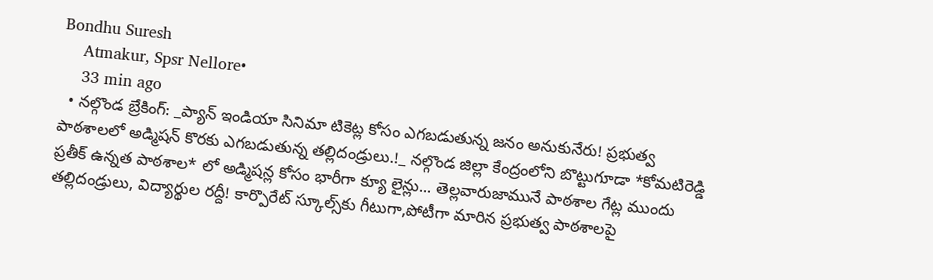Bondhu Suresh
    Atmakur, Spsr Nellore•
    33 min ago
  • నల్గొండ బ్రేకింగ్: _ప్యాన్ ఇండియా సినిమా టికెట్ల కోసం ఎగబడుతున్న జనం అనుకునేరు! ప్రభుత్వ పాఠశాలలో అడ్మిషన్ కొరకు ఎగబడుతున్న తల్లిదండ్రులు.!_ నల్గొండ జిల్లా కేంద్రంలోని బొట్టుగూడా *కోమటిరెడ్డి ప్రతీక్ ఉన్నత పాఠశాల* లో అడ్మిషన్ల కోసం భారీగా క్యూ లైన్లు... తెల్లవారుజామునే పాఠశాల గేట్ల ముందు తల్లిదండ్రులు, విద్యార్థుల రద్దీ! కార్పొరేట్ స్కూల్స్‌కు గీటుగా,పోటీగా మారిన ప్రభుత్వ పాఠశాలపై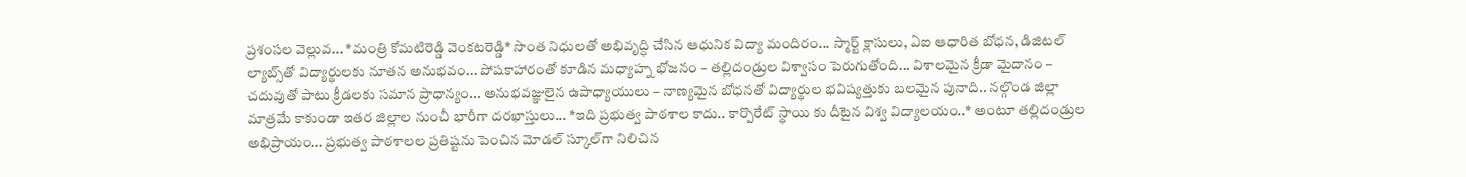ప్రశంసల వెల్లువ... *మంత్రి కోమటిరెడ్డి వెంకటరెడ్డి* సొంత నిధులతో అభివృద్ధి చేసిన ఆధునిక విద్యా మందిరం... స్మార్ట్ క్లాసులు, ఏఐ ఆధారిత బోధన, డిజిటల్ ల్యాబ్స్‌తో విద్యార్థులకు నూతన అనుభవం... పోషకాహారంతో కూడిన మధ్యాహ్న భోజనం – తల్లిదండ్రుల విశ్వాసం పెరుగుతోంది... విశాలమైన క్రీడా మైదానం – చదువుతో పాటు క్రీడలకు సమాన ప్రాధాన్యం... అనుభవజ్ఞులైన ఉపాధ్యాయులు – నాణ్యమైన బోధనతో విద్యార్థుల భవిష్యత్తుకు బలమైన పునాది.. నల్గొండ జిల్లా మాత్రమే కాకుండా ఇతర జిల్లాల నుంచీ భారీగా దరఖాస్తులు... *ఇది ప్రభుత్వ పాఠశాల కాదు.. కార్పొరేట్ స్థాయి కు దీటైన విశ్వ విద్యాలయం..* అంటూ తల్లిదండ్రుల అభిప్రాయం... ప్రభుత్వ పాఠశాలల ప్రతిష్టను పెంచిన మోడల్ స్కూల్‌గా నిలిచిన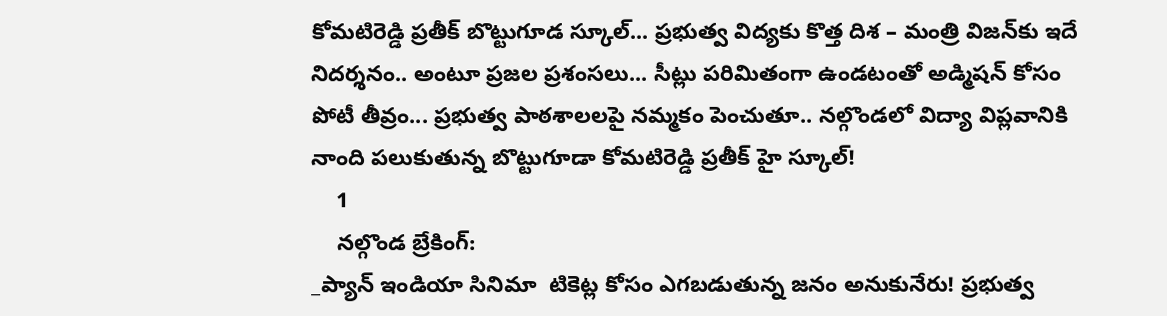కోమటిరెడ్డి ప్రతీక్ బొట్టుగూడ స్కూల్... ప్రభుత్వ విద్యకు కొత్త దిశ – మంత్రి విజన్‌కు ఇదే నిదర్శనం.. అంటూ ప్రజల ప్రశంసలు... సీట్లు పరిమితంగా ఉండటంతో అడ్మిషన్ కోసం పోటీ తీవ్రం... ప్రభుత్వ పాఠశాలలపై నమ్మకం పెంచుతూ.. నల్గొండలో విద్యా విప్లవానికి నాంది పలుకుతున్న బొట్టుగూడా కోమటిరెడ్డి ప్రతీక్ హై స్కూల్!
    1
    నల్గొండ బ్రేకింగ్:
_ప్యాన్ ఇండియా సినిమా  టికెట్ల కోసం ఎగబడుతున్న జనం అనుకునేరు! ప్రభుత్వ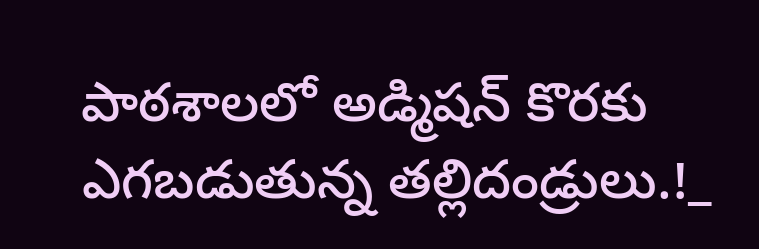పాఠశాలలో అడ్మిషన్ కొరకు ఎగబడుతున్న తల్లిదండ్రులు.!_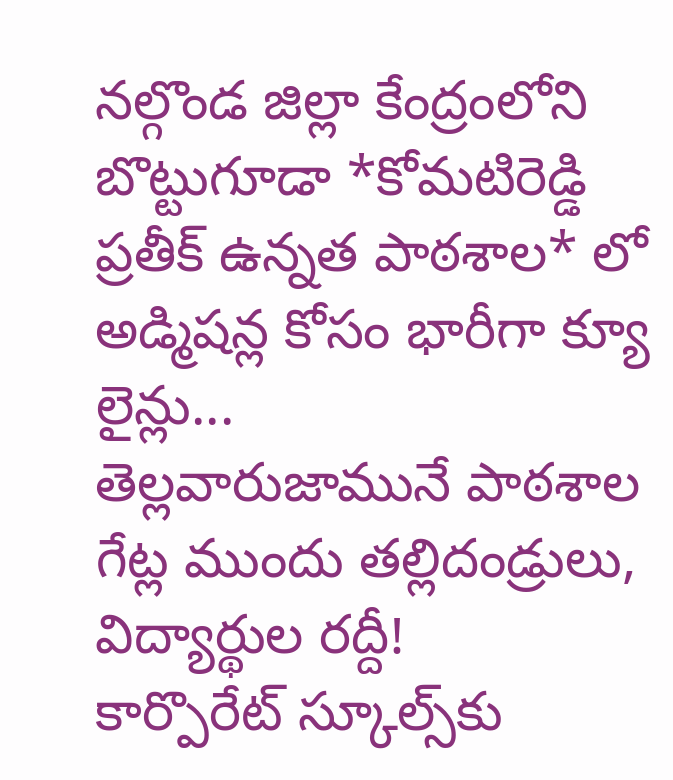నల్గొండ జిల్లా కేంద్రంలోని బొట్టుగూడా *కోమటిరెడ్డి ప్రతీక్ ఉన్నత పాఠశాల* లో అడ్మిషన్ల కోసం భారీగా క్యూ లైన్లు...
తెల్లవారుజామునే పాఠశాల గేట్ల ముందు తల్లిదండ్రులు, విద్యార్థుల రద్దీ!
కార్పొరేట్ స్కూల్స్‌కు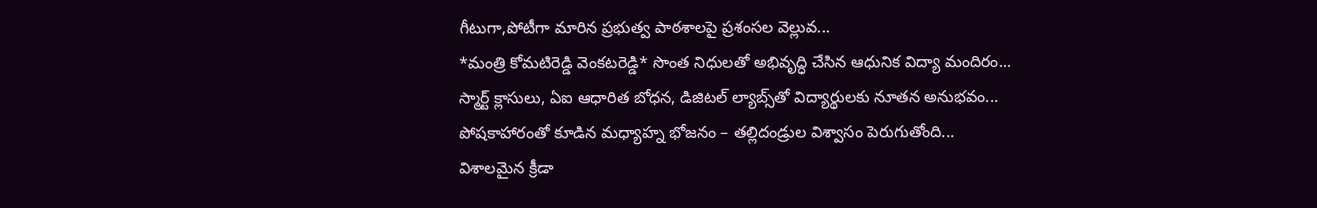గీటుగా,పోటీగా మారిన ప్రభుత్వ పాఠశాలపై ప్రశంసల వెల్లువ...
*మంత్రి కోమటిరెడ్డి వెంకటరెడ్డి* సొంత నిధులతో అభివృద్ధి చేసిన ఆధునిక విద్యా మందిరం...
స్మార్ట్ క్లాసులు, ఏఐ ఆధారిత బోధన, డిజిటల్ ల్యాబ్స్‌తో విద్యార్థులకు నూతన అనుభవం...
పోషకాహారంతో కూడిన మధ్యాహ్న భోజనం – తల్లిదండ్రుల విశ్వాసం పెరుగుతోంది...
విశాలమైన క్రీడా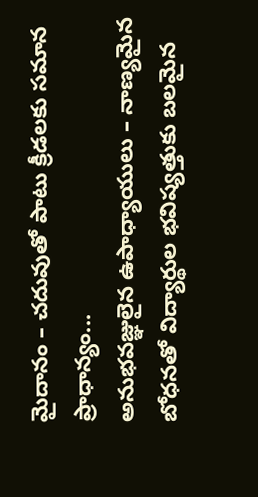మైదానం – చదువుతో పాటు క్రీడలకు సమాన ప్రాధాన్యం...
అనుభవజ్ఞులైన ఉపాధ్యాయులు – నాణ్యమైన బోధనతో విద్యార్థుల భవిష్యత్తుకు బలమైన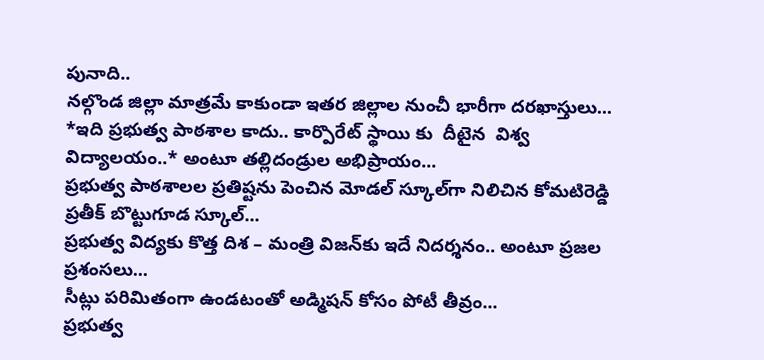పునాది..
నల్గొండ జిల్లా మాత్రమే కాకుండా ఇతర జిల్లాల నుంచీ భారీగా దరఖాస్తులు...
*ఇది ప్రభుత్వ పాఠశాల కాదు.. కార్పొరేట్ స్థాయి కు  దీటైన  విశ్వ విద్యాలయం..* అంటూ తల్లిదండ్రుల అభిప్రాయం...
ప్రభుత్వ పాఠశాలల ప్రతిష్టను పెంచిన మోడల్ స్కూల్‌గా నిలిచిన కోమటిరెడ్డి ప్రతీక్ బొట్టుగూడ స్కూల్...
ప్రభుత్వ విద్యకు కొత్త దిశ – మంత్రి విజన్‌కు ఇదే నిదర్శనం.. అంటూ ప్రజల ప్రశంసలు...
సీట్లు పరిమితంగా ఉండటంతో అడ్మిషన్ కోసం పోటీ తీవ్రం...
ప్రభుత్వ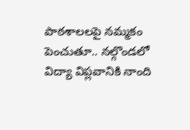పాఠశాలలపై నమ్మకం పెంచుతూ.. నల్గొండలో విద్యా విప్లవానికి నాంది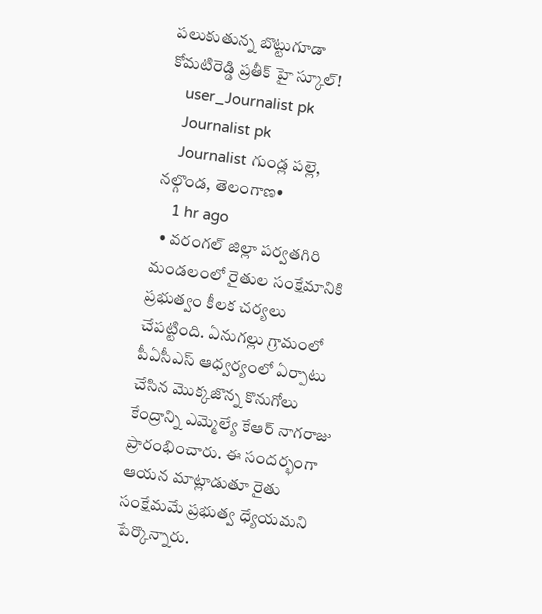పలుకుతున్న బొట్టుగూడా కోమటిరెడ్డి ప్రతీక్ హై స్కూల్!
    user_Journalist pk
    Journalist pk
    Journalist గుండ్ల పల్లె, నల్గొండ, తెలంగాణ•
    1 hr ago
  • వరంగల్ జిల్లా పర్వతగిరి మండలంలో రైతుల సంక్షేమానికి ప్రభుత్వం కీలక చర్యలు చేపట్టింది. ఏనుగల్లు గ్రామంలో పీఏసీఎస్ ఆధ్వర్యంలో ఏర్పాటు చేసిన మొక్కజొన్న కొనుగోలు కేంద్రాన్ని ఎమ్మెల్యే కేఆర్ నాగరాజు ప్రారంభించారు. ఈ సందర్భంగా ఆయన మాట్లాడుతూ రైతు సంక్షేమమే ప్రభుత్వ ధ్యేయమని పేర్కొన్నారు.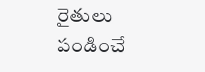రైతులు పండించే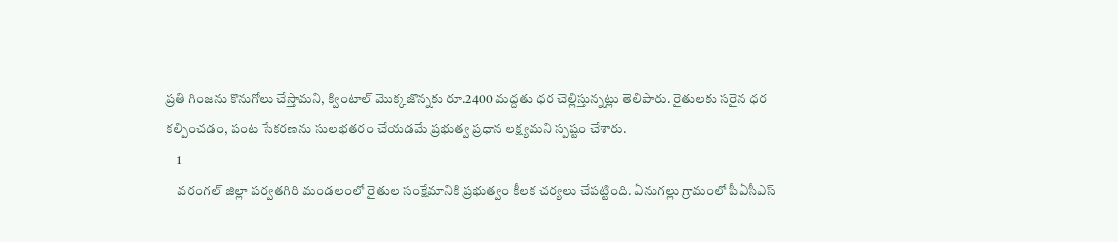ప్రతి గింజను కొనుగోలు చేస్తామని, క్వింటాల్ మొక్కజొన్నకు రూ.2400 మద్దతు ధర చెల్లిస్తున్నట్లు తెలిపారు. రైతులకు సరైన ధర కల్పించడం, పంట సేకరణను సులభతరం చేయడమే ప్రభుత్వ ప్రధాన లక్ష్యమని స్పష్టం చేశారు.
    1
    వరంగల్ జిల్లా పర్వతగిరి మండలంలో రైతుల సంక్షేమానికి ప్రభుత్వం కీలక చర్యలు చేపట్టింది. ఏనుగల్లు గ్రామంలో పీఏసీఎస్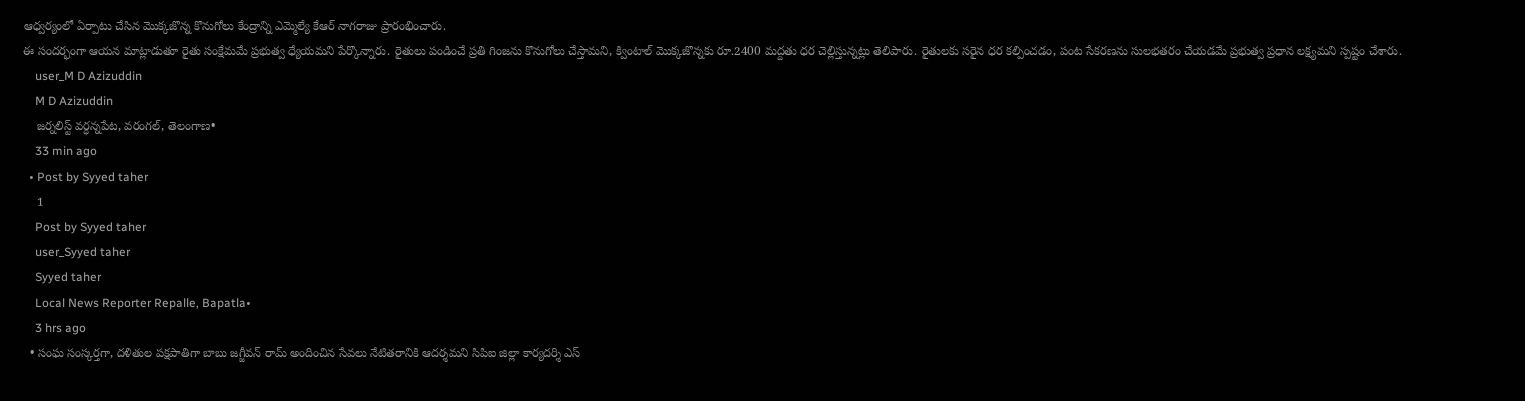ఆధ్వర్యంలో ఏర్పాటు చేసిన మొక్కజొన్న కొనుగోలు కేంద్రాన్ని ఎమ్మెల్యే కేఆర్ నాగరాజు ప్రారంభించారు.
ఈ సందర్భంగా ఆయన మాట్లాడుతూ రైతు సంక్షేమమే ప్రభుత్వ ధ్యేయమని పేర్కొన్నారు. రైతులు పండించే ప్రతి గింజను కొనుగోలు చేస్తామని, క్వింటాల్ మొక్కజొన్నకు రూ.2400 మద్దతు ధర చెల్లిస్తున్నట్లు తెలిపారు. రైతులకు సరైన ధర కల్పించడం, పంట సేకరణను సులభతరం చేయడమే ప్రభుత్వ ప్రధాన లక్ష్యమని స్పష్టం చేశారు.
    user_M D Azizuddin
    M D Azizuddin
    జర్నలిస్ట్ వర్ధన్నపేట, వరంగల్, తెలంగాణ•
    33 min ago
  • Post by Syyed taher
    1
    Post by Syyed taher
    user_Syyed taher
    Syyed taher
    Local News Reporter Repalle, Bapatla•
    3 hrs ago
  • సంఘ సంస్కర్తగా, దళితుల పక్షపాతిగా బాబు జగ్జీవన్ రామ్ అందించిన సేవలు నేటితరానికి ఆదర్శమని సిపిఐ జిల్లా కార్యదర్శి ఎస్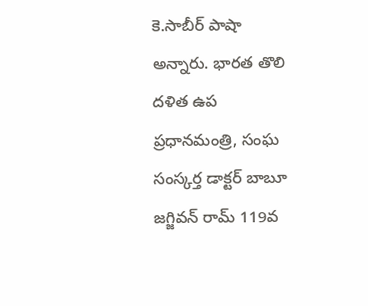కె.సాబీర్ పాషా అన్నారు. భారత తొలి దళిత ఉప ప్రధానమంత్రి, సంఘ సంస్కర్త డాక్టర్ బాబూ జగ్జివన్ రామ్ 119వ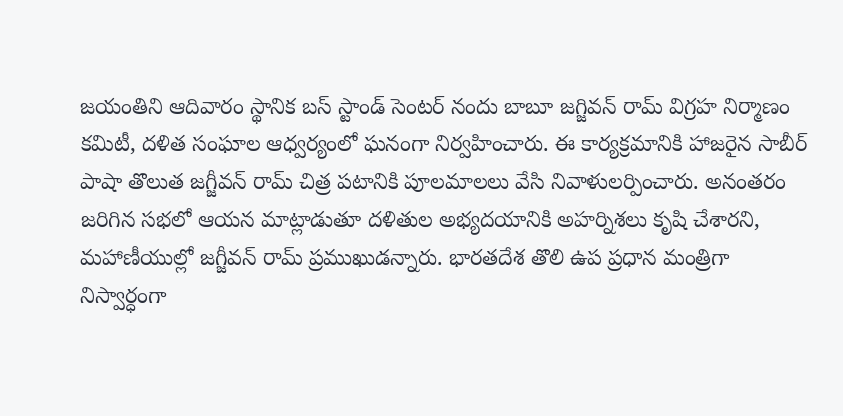జయంతిని ఆదివారం స్థానిక బస్ స్టాండ్ సెంటర్ నందు బాబూ జగ్జివన్ రామ్ విగ్రహ నిర్మాణం కమిటీ, దళిత సంఘాల ఆధ్వర్యంలో ఘనంగా నిర్వహించారు. ఈ కార్యక్రమానికి హాజరైన సాబీర్ పాషా తొలుత జగ్జీవన్ రామ్ చిత్ర పటానికి పూలమాలలు వేసి నివాళులర్పించారు. అనంతరం జరిగిన సభలో ఆయన మాట్లాడుతూ దళితుల అభ్యదయానికి అహర్నిశలు కృషి చేశారని, మహాణీయుల్లో జగ్జీవన్ రామ్ ప్రముఖుడన్నారు. భారతదేశ తొలి ఉప ప్రధాన మంత్రిగా నిస్వార్ధంగా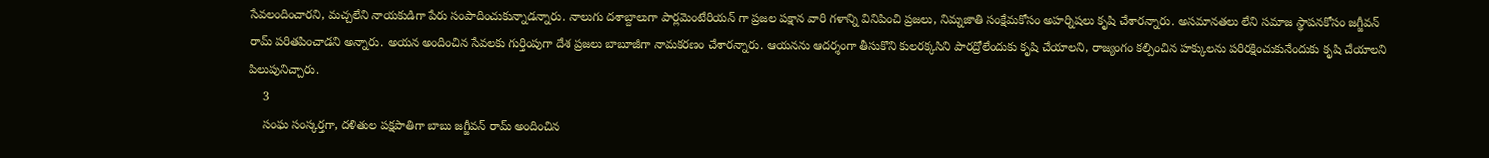సేవలందించారని, మచ్చలేని నాయకుడిగా పేరు సంపాదించుకున్నాడన్నారు. నాలుగు దశాబ్దాలుగా పార్లమెంటేరియన్ గా ప్రజల పక్షాన వారి గళాన్ని వినిపించి ప్రజలు, నిమ్నజాతి సంక్షేమకోసం అహర్నిషలు కృషి చేశారన్నారు. అసమానతలు లేని సమాజ స్థాపనకోసం జగ్జీవన్ రామ్ పరితపించాడని అన్నారు. అయన అందించిన సేవలకు గుర్తింపుగా దేశ ప్రజలు బాబూజీగా నామకరణం చేశారన్నారు. ఆయనను ఆదర్శంగా తీసుకొని కులరక్కసిని పారద్రోలేందుకు కృషి చేయాలని, రాజ్యంగం కల్పించిన హక్కులను పరిరక్షించుకునేందుకు కృషి చేయాలని పిలుపునిచ్చారు.
    3
    సంఘ సంస్కర్తగా, దళితుల పక్షపాతిగా బాబు జగ్జీవన్ రామ్ అందించిన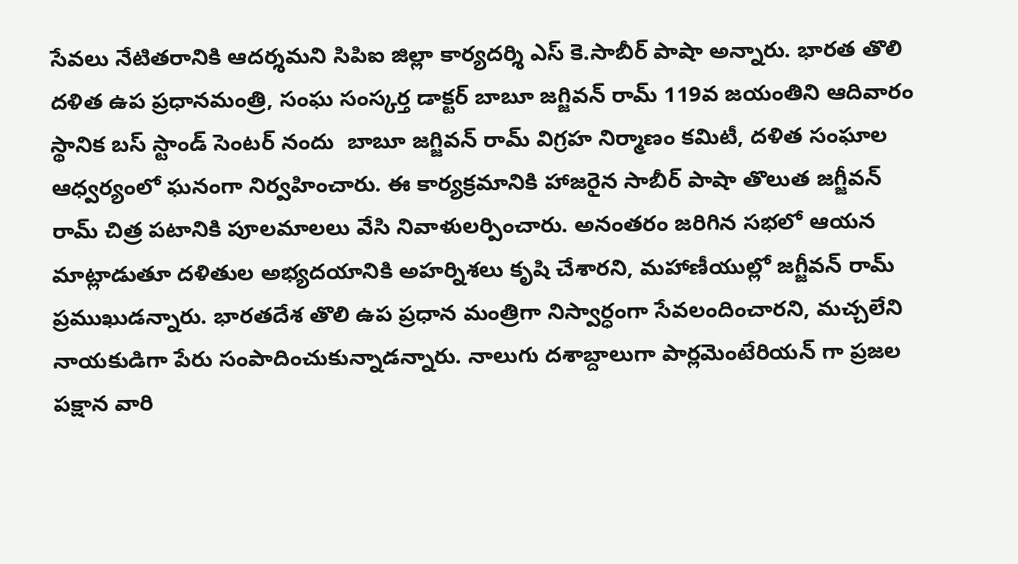సేవలు నేటితరానికి ఆదర్శమని సిపిఐ జిల్లా కార్యదర్శి ఎస్ కె.సాబీర్ పాషా అన్నారు. భారత తొలి దళిత ఉప ప్రధానమంత్రి, సంఘ సంస్కర్త డాక్టర్ బాబూ జగ్జివన్ రామ్ 119వ జయంతిని ఆదివారం స్థానిక బస్ స్టాండ్ సెంటర్ నందు  బాబూ జగ్జివన్ రామ్ విగ్రహ నిర్మాణం కమిటీ, దళిత సంఘాల ఆధ్వర్యంలో ఘనంగా నిర్వహించారు. ఈ కార్యక్రమానికి హాజరైన సాబీర్ పాషా తొలుత జగ్జీవన్ రామ్ చిత్ర పటానికి పూలమాలలు వేసి నివాళులర్పించారు. అనంతరం జరిగిన సభలో ఆయన మాట్లాడుతూ దళితుల అభ్యదయానికి అహర్నిశలు కృషి చేశారని, మహాణీయుల్లో జగ్జీవన్ రామ్  ప్రముఖుడన్నారు. భారతదేశ తొలి ఉప ప్రధాన మంత్రిగా నిస్వార్ధంగా సేవలందించారని, మచ్చలేని నాయకుడిగా పేరు సంపాదించుకున్నాడన్నారు. నాలుగు దశాబ్దాలుగా పార్లమెంటేరియన్ గా ప్రజల పక్షాన వారి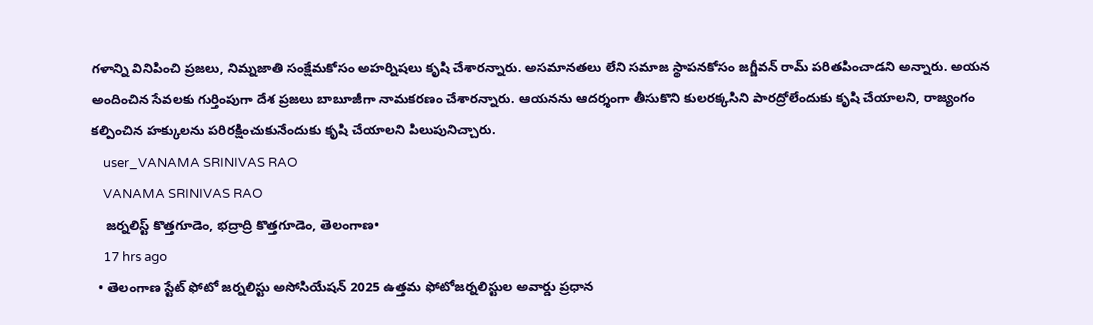గళాన్ని వినిపించి ప్రజలు, నిమ్నజాతి సంక్షేమకోసం అహర్నిషలు కృషి చేశారన్నారు. అసమానతలు లేని సమాజ స్థాపనకోసం జగ్జీవన్ రామ్ పరితపించాడని అన్నారు. అయన అందించిన సేవలకు గుర్తింపుగా దేశ ప్రజలు బాబూజీగా నామకరణం చేశారన్నారు. ఆయనను ఆదర్శంగా తీసుకొని కులరక్కసిని పారద్రోలేందుకు కృషి చేయాలని, రాజ్యంగం కల్పించిన హక్కులను పరిరక్షించుకునేందుకు కృషి చేయాలని పిలుపునిచ్చారు.
    user_VANAMA SRINIVAS RAO
    VANAMA SRINIVAS RAO
    జర్నలిస్ట్ కొత్తగూడెం, భద్రాద్రి కొత్తగూడెం, తెలంగాణ•
    17 hrs ago
  • తెలంగాణ స్టేట్ ఫోటో జర్నలిస్టు అసోసియేషన్ 2025 ఉత్తమ ఫోటోజర్నలిస్టుల అవార్డు ప్రధాన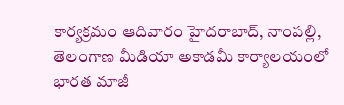కార్యక్రమం ఆదివారం హైదరాబాద్, నాంపల్లి, తెలంగాణ మీడియా అకాడమీ కార్యాలయంలో భారత మాజీ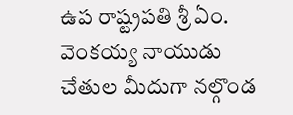ఉప రాష్ట్రపతి శ్రీ ఏం. వెంకయ్య నాయుడు చేతుల మీదుగా నల్గొండ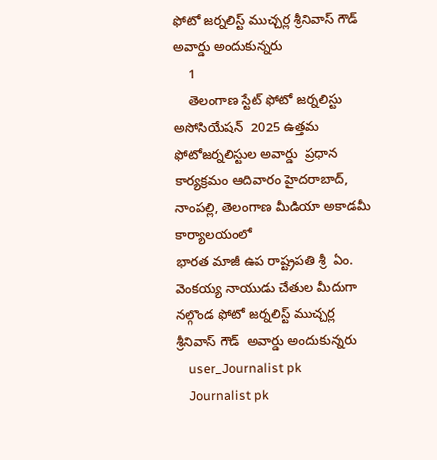ఫోటో జర్నలిస్ట్ ముచ్చర్ల శ్రీనివాస్ గౌడ్ అవార్డు అందుకున్నరు
    1
    తెలంగాణ స్టేట్ ఫోటో జర్నలిస్టు అసోసియేషన్  2025 ఉత్తమ ఫోటోజర్నలిస్టుల అవార్డు  ప్రధాన కార్యక్రమం ఆదివారం హైదరాబాద్, నాంపల్లి, తెలంగాణ మీడియా అకాడమీ కార్యాలయంలో
భారత మాజీ ఉప రాష్ట్రపతి శ్రీ  ఏం. వెంకయ్య నాయుడు చేతుల మీదుగా నల్గొండ ఫోటో జర్నలిస్ట్ ముచ్చర్ల శ్రీనివాస్ గౌడ్  అవార్డు అందుకున్నరు
    user_Journalist pk
    Journalist pk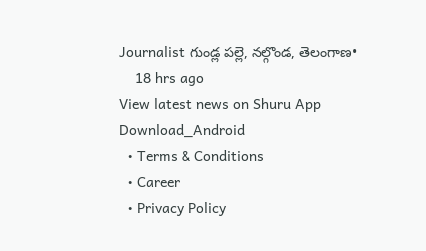Journalist గుండ్ల పల్లె, నల్గొండ, తెలంగాణ•
    18 hrs ago
View latest news on Shuru App
Download_Android
  • Terms & Conditions
  • Career
  • Privacy Policy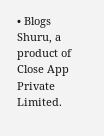• Blogs
Shuru, a product of Close App Private Limited.